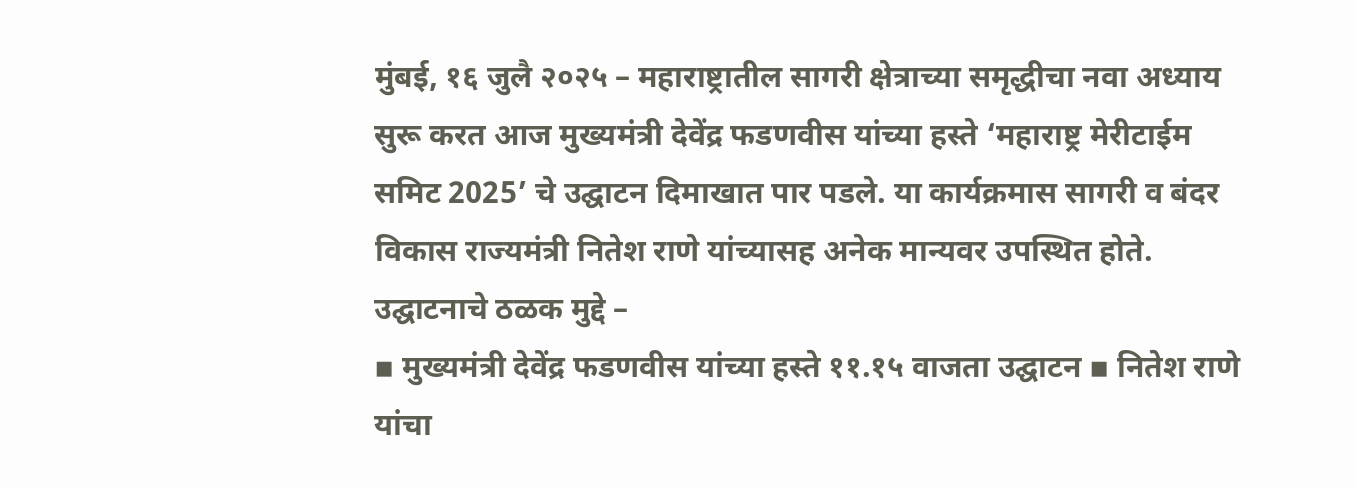मुंबई, १६ जुलै २०२५ – महाराष्ट्रातील सागरी क्षेत्राच्या समृद्धीचा नवा अध्याय सुरू करत आज मुख्यमंत्री देवेंद्र फडणवीस यांच्या हस्ते ‘महाराष्ट्र मेरीटाईम समिट 2025’ चे उद्घाटन दिमाखात पार पडले. या कार्यक्रमास सागरी व बंदर विकास राज्यमंत्री नितेश राणे यांच्यासह अनेक मान्यवर उपस्थित होते.
उद्घाटनाचे ठळक मुद्दे –
▪ मुख्यमंत्री देवेंद्र फडणवीस यांच्या हस्ते ११.१५ वाजता उद्घाटन ▪ नितेश राणे यांचा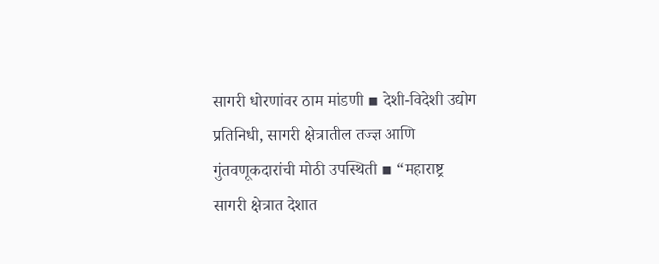सागरी धोरणांवर ठाम मांडणी ▪ देशी-विदेशी उद्योग प्रतिनिधी, सागरी क्षेत्रातील तज्ज्ञ आणि गुंतवणूकदारांची मोठी उपस्थिती ▪ “महाराष्ट्र सागरी क्षेत्रात देशात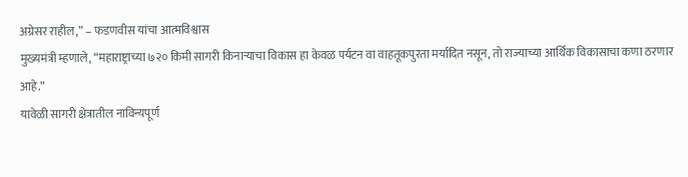अग्रेसर राहील,” – फडणवीस यांचा आत्मविश्वास
मुख्यमंत्री म्हणाले, “महाराष्ट्राच्या ७२० किमी सागरी किनाऱ्याचा विकास हा केवळ पर्यटन वा वाहतूकपुरता मर्यादित नसून, तो राज्याच्या आर्थिक विकासाचा कणा ठरणार आहे.”
यावेळी सागरी क्षेत्रातील नाविन्यपूर्ण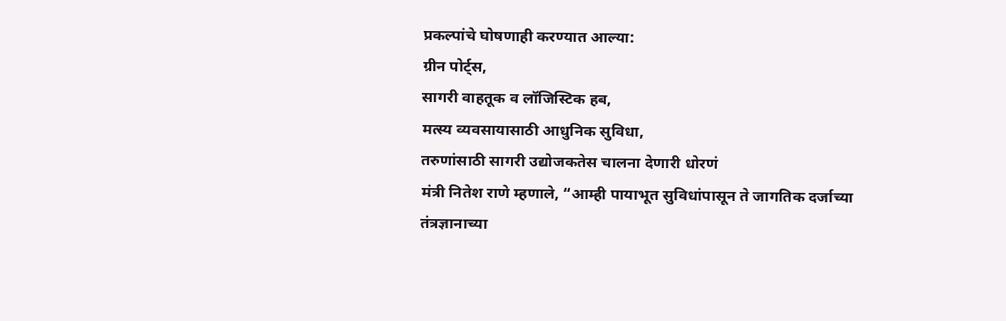प्रकल्पांचे घोषणाही करण्यात आल्या:
ग्रीन पोर्ट्स,
सागरी वाहतूक व लॉजिस्टिक हब,
मत्स्य व्यवसायासाठी आधुनिक सुविधा,
तरुणांसाठी सागरी उद्योजकतेस चालना देणारी धोरणं
मंत्री नितेश राणे म्हणाले, “आम्ही पायाभूत सुविधांपासून ते जागतिक दर्जाच्या तंत्रज्ञानाच्या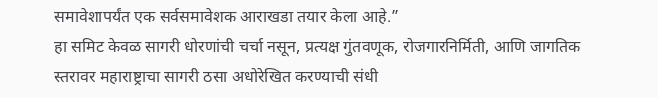समावेशापर्यंत एक सर्वसमावेशक आराखडा तयार केला आहे.”
हा समिट केवळ सागरी धोरणांची चर्चा नसून, प्रत्यक्ष गुंतवणूक, रोजगारनिर्मिती, आणि जागतिक स्तरावर महाराष्ट्राचा सागरी ठसा अधोरेखित करण्याची संधी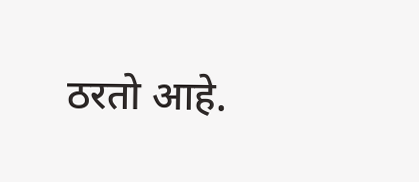ठरतो आहे.